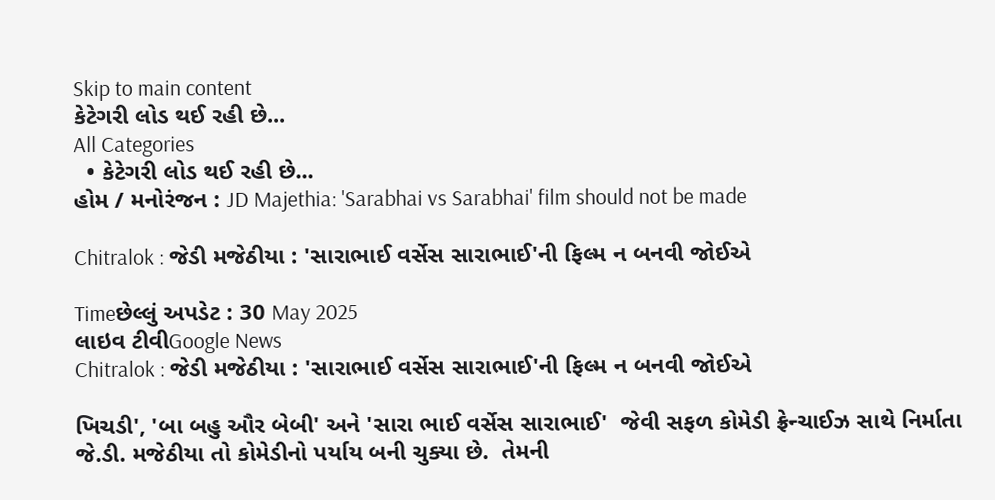Skip to main content
કેટેગરી લોડ થઈ રહી છે...
All Categories
  • કેટેગરી લોડ થઈ રહી છે...
હોમ / મનોરંજન : JD Majethia: 'Sarabhai vs Sarabhai' film should not be made

Chitralok : જેડી મજેઠીયા : 'સારાભાઈ વર્સેસ સારાભાઈ'ની ફિલ્મ ન બનવી જોઈએ

Timeછેલ્લું અપડેટ : 30 May 2025
લાઇવ ટીવીGoogle News
Chitralok : જેડી મજેઠીયા : 'સારાભાઈ વર્સેસ સારાભાઈ'ની ફિલ્મ ન બનવી જોઈએ

ખિચડી', 'બા બહુ ઔર બેબી' અને 'સારા ભાઈ વર્સેસ સારાભાઈ'  જેવી સફળ કોમેડી ફ્રેન્ચાઈઝ સાથે નિર્માતા જે.ડી. મજેઠીયા તો કોમેડીનો પર્યાય બની ચુક્યા છે.  તેમની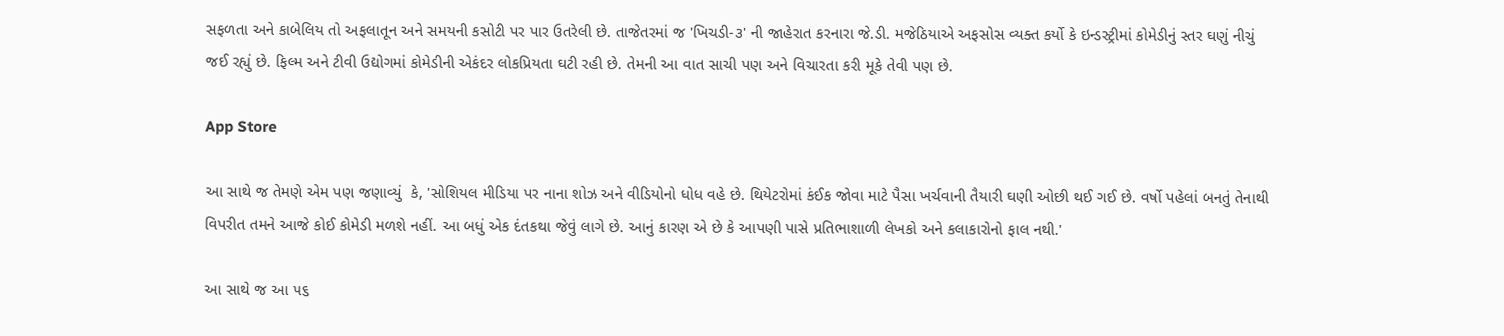સફળતા અને કાબેલિય તો અફલાતૂન અને સમયની કસોટી પર પાર ઉતરેલી છે. તાજેતરમાં જ 'ખિચડી-૩' ની જાહેરાત કરનારા જે.ડી. મજેઠિયાએ અફસોસ વ્યક્ત કર્યો કે ઇન્ડસ્ટ્રીમાં કોમેડીનું સ્તર ઘણું નીચું જઈ રહ્યું છે. ફિલ્મ અને ટીવી ઉદ્યોગમાં કોમેડીની એકંદર લોકપ્રિયતા ઘટી રહી છે. તેમની આ વાત સાચી પણ અને વિચારતા કરી મૂકે તેવી પણ છે.

App Store

આ સાથે જ તેમણે એમ પણ જણાવ્યું  કે, 'સોશિયલ મીડિયા પર નાના શોઝ અને વીડિયોનો ધોધ વહે છે. થિયેટરોમાં કંઈક જોવા માટે પૈસા ખર્ચવાની તૈયારી ઘણી ઓછી થઈ ગઈ છે. વર્ષો પહેલાં બનતું તેનાથી વિપરીત તમને આજે કોઈ કોમેડી મળશે નહીં. આ બધું એક દંતકથા જેવું લાગે છે. આનું કારણ એ છે કે આપણી પાસે પ્રતિભાશાળી લેખકો અને કલાકારોનો ફાલ નથી.'

આ સાથે જ આ ૫૬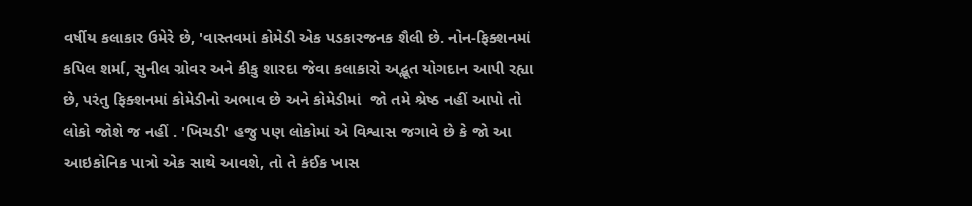વર્ષીય કલાકાર ઉમેરે છે, 'વાસ્તવમાં કોમેડી એક પડકારજનક શૈલી છે. નોન-ફિક્શનમાં કપિલ શર્મા, સુનીલ ગ્રોવર અને કીકુ શારદા જેવા કલાકારો અદ્ભૂત યોગદાન આપી રહ્યા છે, પરંતુ ફિક્શનમાં કોમેડીનો અભાવ છે અને કોમેડીમાં  જો તમે શ્રેષ્ઠ નહીં આપો તો લોકો જોશે જ નહીં . 'ખિચડી' હજુ પણ લોકોમાં એ વિશ્વાસ જગાવે છે કે જો આ આઇકોનિક પાત્રો એક સાથે આવશે, તો તે કંઈક ખાસ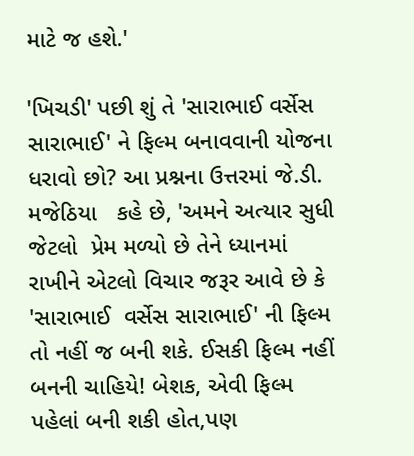માટે જ હશે.'

'ખિચડી' પછી શું તે 'સારાભાઈ વર્સેસ સારાભાઈ' ને ફિલ્મ બનાવવાની યોજના ધરાવો છો? આ પ્રશ્નના ઉત્તરમાં જે.ડી. મજેઠિયા   કહે છે, 'અમને અત્યાર સુધી જેટલો  પ્રેમ મળ્યો છે તેને ધ્યાનમાં રાખીને એટલો વિચાર જરૂર આવે છે કે 'સારાભાઈ  વર્સેસ સારાભાઈ' ની ફિલ્મ તો નહીં જ બની શકે. ઈસકી ફિલ્મ નહીં બનની ચાહિયે! બેશક, એવી ફિલ્મ પહેલાં બની શકી હોત,પણ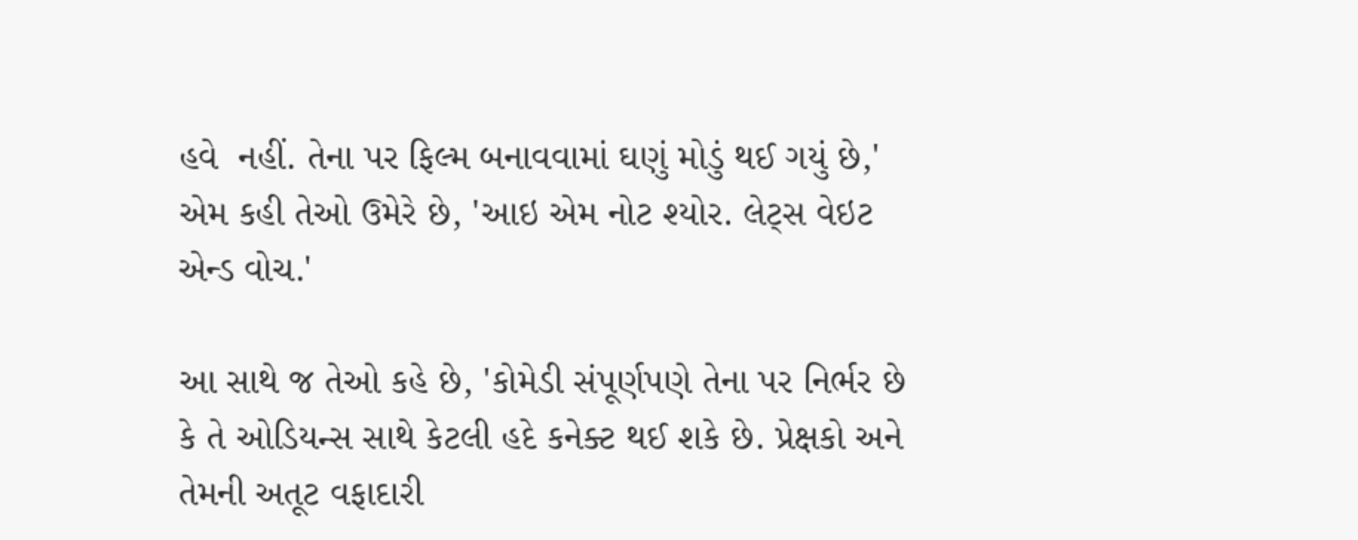હવે  નહીં. તેના પર ફિલ્મ બનાવવામાં ઘણું મોડું થઈ ગયું છે,' એમ કહી તેઓ ઉમેરે છે, 'આઇ એમ નોટ શ્યોર. લેટ્સ વેઇટ એન્ડ વોચ.'

આ સાથે જ તેઓ કહે છે, 'કોમેડી સંપૂર્ણપણે તેના પર નિર્ભર છે કે તે ઓડિયન્સ સાથે કેટલી હદે કનેક્ટ થઈ શકે છે. પ્રેક્ષકો અને તેમની અતૂટ વફાદારી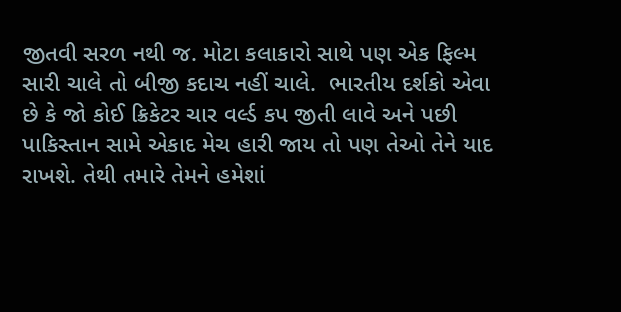જીતવી સરળ નથી જ. મોટા કલાકારો સાથે પણ એક ફિલ્મ સારી ચાલે તો બીજી કદાચ નહીં ચાલે.  ભારતીય દર્શકો એવા છે કે જો કોઈ ક્રિકેટર ચાર વર્લ્ડ કપ જીતી લાવે અને પછી પાકિસ્તાન સામે એકાદ મેચ હારી જાય તો પણ તેઓ તેને યાદ રાખશે. તેથી તમારે તેમને હમેશાં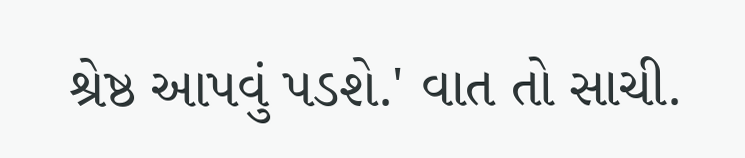શ્રેષ્ઠ આપવું પડશે.' વાત તો સાચી.